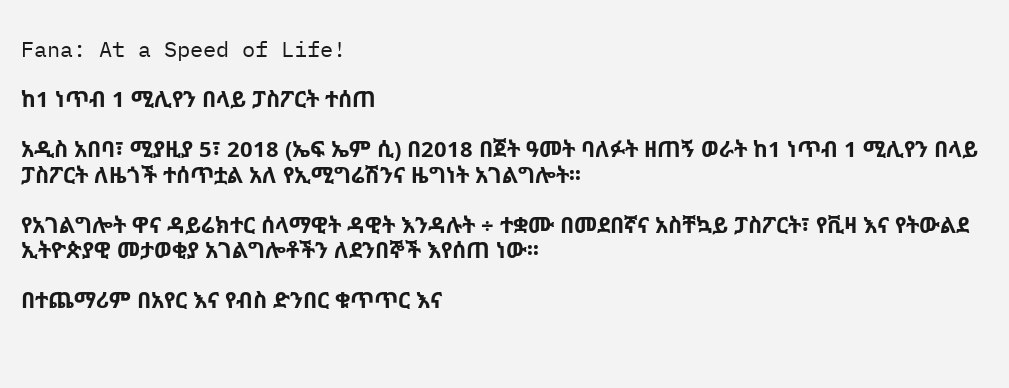Fana: At a Speed of Life!

ከ1 ነጥብ 1 ሚሊየን በላይ ፓስፖርት ተሰጠ

አዲስ አበባ፣ ሚያዚያ 5፣ 2018 (ኤፍ ኤም ሲ) በ2018 በጀት ዓመት ባለፉት ዘጠኝ ወራት ከ1 ነጥብ 1 ሚሊየን በላይ ፓስፖርት ለዜጎች ተሰጥቷል አለ የኢሚግሬሽንና ዜግነት አገልግሎት፡፡

የአገልግሎት ዋና ዳይሬክተር ሰላማዊት ዳዊት እንዳሉት ÷ ተቋሙ በመደበኛና አስቸኳይ ፓስፖርት፣ የቪዛ እና የትውልደ ኢትዮጵያዊ መታወቂያ አገልግሎቶችን ለደንበኞች እየሰጠ ነው፡፡

በተጨማሪም በአየር እና የብስ ድንበር ቁጥጥር እና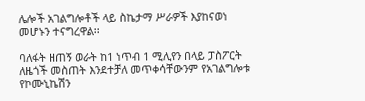ሌሎች አገልግሎቶች ላይ ስኬታማ ሥራዎች እያከናወነ መሆኑን ተናግረዋል፡፡

ባለፋት ዘጠኝ ወራት ከ1 ነጥብ 1 ሚሊየን በላይ ፓስፖርት ለዜጎች መስጠት እንደተቻለ መጥቀሳቸውንም የአገልግሎቱ የኮሙኒኬሽን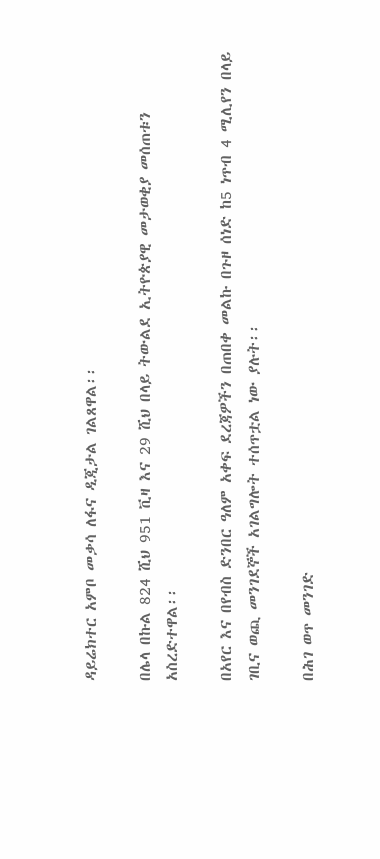ዳይሬክተር አምቦ መቃሳ ለፋና ዲጂታል ገልጸዋል፡፡

በሌላ በኩል 824 ሺህ 951 ቪዛ እና 29 ሺህ በላይ ትውልደ ኢትዮጵያዊ መታወቂያ መሰጠቱን አስረድተዋል፡፡

በአየር እና በየብስ ድንበር ዓለም አቀፍ ደረጃዎችን በጠበቀ መልኩ በጉዞ ሰነድ ከ5 ነጥብ 4 ሚሊየን በላይ ገቢና ወጪ መንገደኞች አገልግሎት ተሰጥቷል ነው ያሉት፡፡

በሕገ ወጥ መንገድ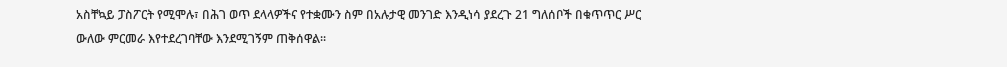አስቸኳይ ፓስፖርት የሚሞሉ፣ በሕገ ወጥ ደላላዎችና የተቋሙን ስም በአሉታዊ መንገድ እንዲነሳ ያደረጉ 21 ግለሰቦች በቁጥጥር ሥር ውለው ምርመራ እየተደረገባቸው እንደሚገኝም ጠቅሰዋል፡፡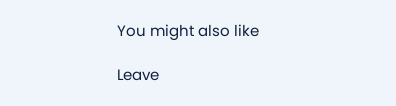You might also like

Leave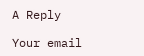A Reply

Your email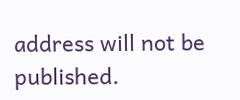address will not be published.